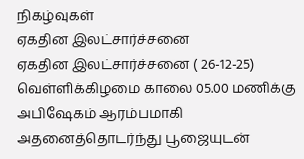நிகழ்வுகள்
ஏகதின இலட்சார்ச்சனை
ஏகதின இலட்சார்ச்சனை ( 26-12-25) வெள்ளிக்கிழமை காலை 05.00 மணிக்கு அபிஷேகம் ஆரம்பமாகி அதனைத்தொடர்ந்து பூஜையுடன்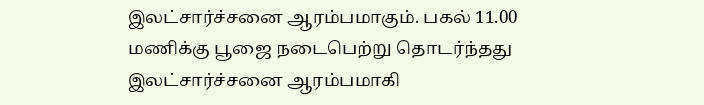இலட்சார்ச்சனை ஆரம்பமாகும். பகல் 11.00 மணிக்கு பூஜை நடைபெற்று தொடர்ந்தது இலட்சார்ச்சனை ஆரம்பமாகி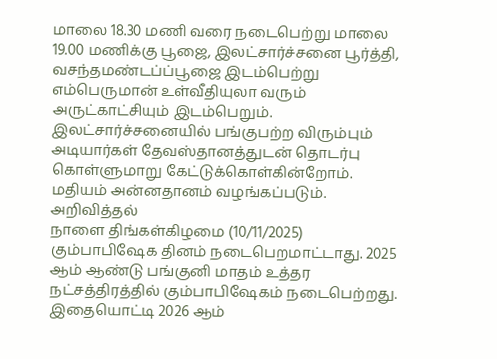மாலை 18.30 மணி வரை நடைபெற்று மாலை 19.00 மணிக்கு பூஜை, இலட்சார்ச்சனை பூர்த்தி, வசந்தமண்டப்ப்பூஜை இடம்பெற்று எம்பெருமான் உள்வீதியுலா வரும் அருட்காட்சியும் இடம்பெறும். இலட்சார்ச்சனையில் பங்குபற்ற விரும்பும் அடியார்கள் தேவஸ்தானத்துடன் தொடர்பு கொள்ளுமாறு கேட்டுக்கொள்கின்றோம். மதியம் அன்னதானம் வழங்கப்படும்.
அறிவித்தல்
நாளை திங்கள்கிழமை (10/11/2025) கும்பாபிஷேக தினம் நடைபெறமாட்டாது. 2025 ஆம் ஆண்டு பங்குனி மாதம் உத்தர நட்சத்திரத்தில் கும்பாபிஷேகம் நடைபெற்றது. இதையொட்டி 2026 ஆம்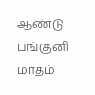ஆண்டு பங்குனி மாதம்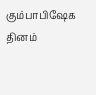கும்பாபிஷேக தினம்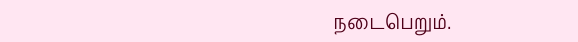நடைபெறும்.